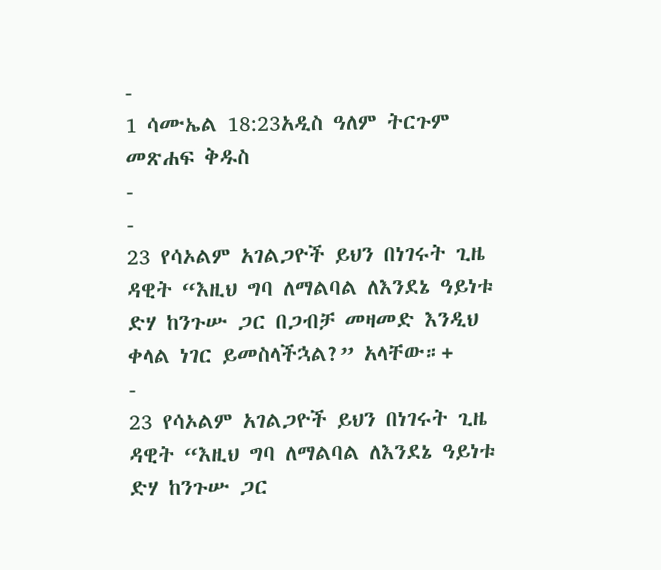-
1 ሳሙኤል 18:23አዲስ ዓለም ትርጉም መጽሐፍ ቅዱስ
-
-
23 የሳኦልም አገልጋዮች ይህን በነገሩት ጊዜ ዳዊት “እዚህ ግባ ለማልባል ለእንደኔ ዓይነቱ ድሃ ከንጉሡ ጋር በጋብቻ መዛመድ እንዲህ ቀላል ነገር ይመስላችኋል?” አላቸው።+
-
23 የሳኦልም አገልጋዮች ይህን በነገሩት ጊዜ ዳዊት “እዚህ ግባ ለማልባል ለእንደኔ ዓይነቱ ድሃ ከንጉሡ ጋር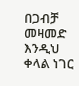በጋብቻ መዛመድ እንዲህ ቀላል ነገር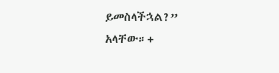ይመስላችኋል?” አላቸው።+